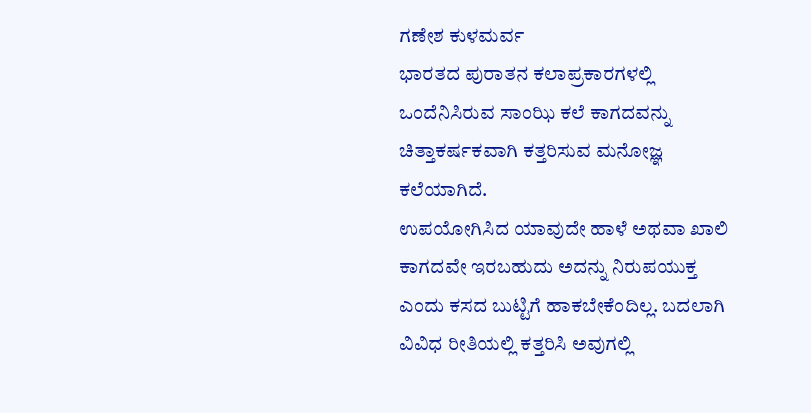ಗಣೇಶ ಕುಳಮರ್ವ
ಭಾರತದ ಪುರಾತನ ಕಲಾಪ್ರಕಾರಗಳಲ್ಲಿ ಒಂದೆನಿಸಿರುವ ಸಾಂಝಿ ಕಲೆ ಕಾಗದವನ್ನು ಚಿತ್ತಾಕರ್ಷಕವಾಗಿ ಕತ್ತರಿಸುವ ಮನೋಜ್ಞ ಕಲೆಯಾಗಿದೆ.
ಉಪಯೋಗಿಸಿದ ಯಾವುದೇ ಹಾಳೆ ಅಥವಾ ಖಾಲಿ ಕಾಗದವೇ ಇರಬಹುದು ಅದನ್ನು ನಿರುಪಯುಕ್ತ ಎಂದು ಕಸದ ಬುಟ್ಟಿಗೆ ಹಾಕಬೇಕೆಂದಿಲ್ಲ. ಬದಲಾಗಿ ವಿವಿಧ ರೀತಿಯಲ್ಲಿ ಕತ್ತರಿಸಿ ಅವುಗಲ್ಲಿ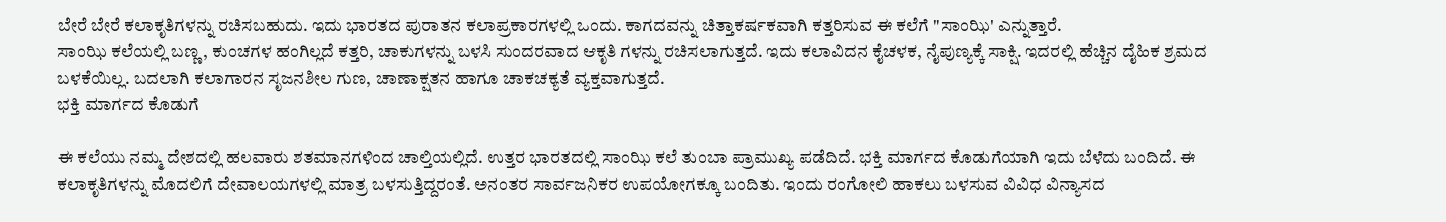ಬೇರೆ ಬೇರೆ ಕಲಾಕೃತಿಗಳನ್ನು ರಚಿಸಬಹುದು. ಇದು ಭಾರತದ ಪುರಾತನ ಕಲಾಪ್ರಕಾರಗಳಲ್ಲಿ ಒಂದು. ಕಾಗದವನ್ನು ಚಿತ್ತಾಕರ್ಷಕವಾಗಿ ಕತ್ತರಿಸುವ ಈ ಕಲೆಗೆ "ಸಾಂಝಿ' ಎನ್ನುತ್ತಾರೆ.
ಸಾಂಝಿ ಕಲೆಯಲ್ಲಿ ಬಣ್ಣ, ಕುಂಚಗಳ ಹಂಗಿಲ್ಲದೆ ಕತ್ತರಿ, ಚಾಕುಗಳನ್ನು ಬಳಸಿ ಸುಂದರವಾದ ಆಕೃತಿ ಗಳನ್ನು ರಚಿಸಲಾಗುತ್ತದೆ. ಇದು ಕಲಾವಿದನ ಕೈಚಳಕ, ನೈಪುಣ್ಯಕ್ಕೆ ಸಾಕ್ಷಿ. ಇದರಲ್ಲಿ ಹೆಚ್ಚಿನ ದೈಹಿಕ ಶ್ರಮದ ಬಳಕೆಯಿಲ್ಲ. ಬದಲಾಗಿ ಕಲಾಗಾರನ ಸೃಜನಶೀಲ ಗುಣ, ಚಾಣಾಕ್ಷತನ ಹಾಗೂ ಚಾಕಚಕ್ಯತೆ ವ್ಯಕ್ತವಾಗುತ್ತದೆ.
ಭಕ್ತಿ ಮಾರ್ಗದ ಕೊಡುಗೆ

ಈ ಕಲೆಯು ನಮ್ಮ ದೇಶದಲ್ಲಿ ಹಲವಾರು ಶತಮಾನಗಳಿಂದ ಚಾಲ್ತಿಯಲ್ಲಿದೆ. ಉತ್ತರ ಭಾರತದಲ್ಲಿ ಸಾಂಝಿ ಕಲೆ ತುಂಬಾ ಪ್ರಾಮುಖ್ಯ ಪಡೆದಿದೆ. ಭಕ್ತಿ ಮಾರ್ಗದ ಕೊಡುಗೆಯಾಗಿ ಇದು ಬೆಳೆದು ಬಂದಿದೆ. ಈ ಕಲಾಕೃತಿಗಳನ್ನು ಮೊದಲಿಗೆ ದೇವಾಲಯಗಳಲ್ಲಿ ಮಾತ್ರ ಬಳಸುತ್ತಿದ್ದರಂತೆ. ಅನಂತರ ಸಾರ್ವಜನಿಕರ ಉಪಯೋಗಕ್ಕೂ ಬಂದಿತು. ಇಂದು ರಂಗೋಲಿ ಹಾಕಲು ಬಳಸುವ ವಿವಿಧ ವಿನ್ಯಾಸದ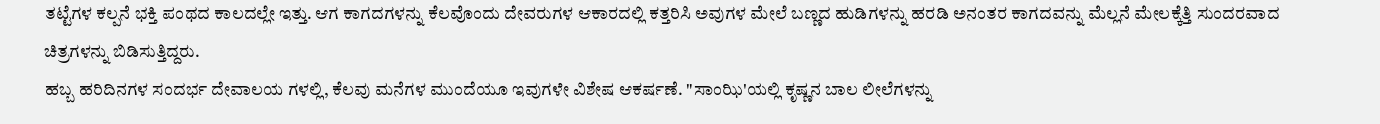ತಟ್ಟೆಗಳ ಕಲ್ಪನೆ ಭಕ್ತಿ ಪಂಥದ ಕಾಲದಲ್ಲೇ ಇತ್ತು. ಆಗ ಕಾಗದಗಳನ್ನು ಕೆಲವೊಂದು ದೇವರುಗಳ ಆಕಾರದಲ್ಲಿ ಕತ್ತರಿಸಿ ಅವುಗಳ ಮೇಲೆ ಬಣ್ಣದ ಹುಡಿಗಳನ್ನು ಹರಡಿ ಅನಂತರ ಕಾಗದವನ್ನು ಮೆಲ್ಲನೆ ಮೇಲಕ್ಕೆತ್ತಿ ಸುಂದರವಾದ ಚಿತ್ರಗಳನ್ನು ಬಿಡಿಸುತ್ತಿದ್ದರು.
ಹಬ್ಬ ಹರಿದಿನಗಳ ಸಂದರ್ಭ ದೇವಾಲಯ ಗಳಲ್ಲಿ, ಕೆಲವು ಮನೆಗಳ ಮುಂದೆಯೂ ಇವುಗಳೇ ವಿಶೇಷ ಆಕರ್ಷಣೆ. "ಸಾಂಝಿ'ಯಲ್ಲಿ ಕೃಷ್ಣನ ಬಾಲ ಲೀಲೆಗಳನ್ನು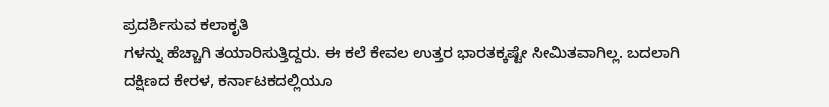ಪ್ರದರ್ಶಿಸುವ ಕಲಾಕೃತಿ
ಗಳನ್ನು ಹೆಚ್ಚಾಗಿ ತಯಾರಿಸುತ್ತಿದ್ದರು. ಈ ಕಲೆ ಕೇವಲ ಉತ್ತರ ಭಾರತಕ್ಕಷ್ಟೇ ಸೀಮಿತವಾಗಿಲ್ಲ. ಬದಲಾಗಿ ದಕ್ಷಿಣದ ಕೇರಳ, ಕರ್ನಾಟಕದಲ್ಲಿಯೂ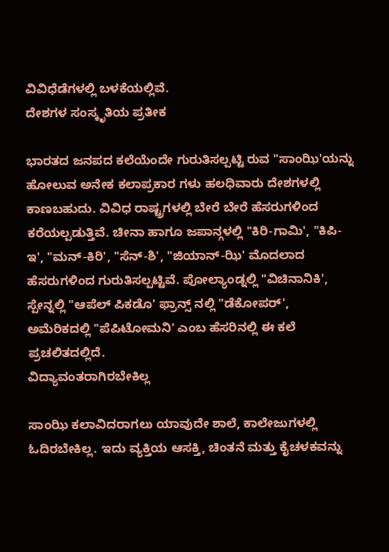ವಿವಿಧೆಡೆಗಳಲ್ಲಿ ಬಳಕೆಯಲ್ಲಿವೆ.
ದೇಶಗಳ ಸಂಸ್ಕೃತಿಯ ಪ್ರತೀಕ

ಭಾರತದ ಜನಪದ ಕಲೆಯೆಂದೇ ಗುರುತಿಸಲ್ಪಟ್ಟಿ ರುವ "ಸಾಂಝಿ'ಯನ್ನು ಹೋಲುವ ಅನೇಕ ಕಲಾಪ್ರಕಾರ ಗಳು ಹಲಧಿವಾರು ದೇಶಗಳಲ್ಲಿ ಕಾಣಬಹುದು. ವಿವಿಧ ರಾಷ್ಟ್ರಗಳಲ್ಲಿ ಬೇರೆ ಬೇರೆ ಹೆಸರುಗಳಿಂದ ಕರೆಯಲ್ಪಡುತ್ತಿವೆ. ಚೀನಾ ಹಾಗೂ ಜಪಾನ್ಗಳಲ್ಲಿ "ಕಿರಿ-ಗಾಮಿ', "ಕಿಪಿ-ಇ', "ಮನ್-ಕಿರಿ', "ಸೆನ್-ಶಿ', "ಜಿಯಾನ್-ಝಿ' ಮೊದಲಾದ ಹೆಸರುಗಳಿಂದ ಗುರುತಿಸಲ್ಪಟ್ಟಿವೆ. ಪೋಲ್ಯಾಂಡ್ನಲ್ಲಿ "ವಿಚಿನಾನಿಕಿ', ಸ್ಪೇನ್ನಲ್ಲಿ "ಆಪೆಲ್ ಪಿಕಡೊ' ಫ್ರಾನ್ಸ್ ನಲ್ಲಿ "ಡೆಕೋಪರ್', ಅಮೆರಿಕದಲ್ಲಿ "ಪೆಪಿಟೋಮನಿ' ಎಂಬ ಹೆಸರಿನಲ್ಲಿ ಈ ಕಲೆ ಪ್ರಚಲಿತದಲ್ಲಿದೆ.
ವಿದ್ಯಾವಂತರಾಗಿರಬೇಕಿಲ್ಲ

ಸಾಂಝಿ ಕಲಾವಿದರಾಗಲು ಯಾವುದೇ ಶಾಲೆ, ಕಾಲೇಜುಗಳಲ್ಲಿ ಓದಿರಬೇಕಿಲ್ಲ. ಇದು ವ್ಯಕ್ತಿಯ ಆಸಕ್ತಿ, ಚಿಂತನೆ ಮತ್ತು ಕೈಚಳಕವನ್ನು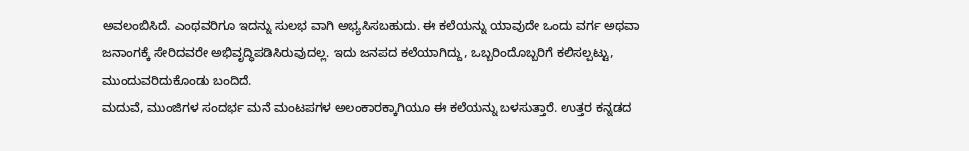ಅವಲಂಬಿಸಿದೆ. ಎಂಥವರಿಗೂ ಇದನ್ನು ಸುಲಭ ವಾಗಿ ಅಭ್ಯಸಿಸಬಹುದು. ಈ ಕಲೆಯನ್ನು ಯಾವುದೇ ಒಂದು ವರ್ಗ ಅಥವಾ ಜನಾಂಗಕ್ಕೆ ಸೇರಿದವರೇ ಅಭಿವೃದ್ಧಿಪಡಿಸಿರುವುದಲ್ಲ. ಇದು ಜನಪದ ಕಲೆಯಾಗಿದ್ದು, ಒಬ್ಬರಿಂದೊಬ್ಬರಿಗೆ ಕಲಿಸಲ್ಪಟ್ಟು, ಮುಂದುವರಿದುಕೊಂಡು ಬಂದಿದೆ.
ಮದುವೆ, ಮುಂಜಿಗಳ ಸಂದರ್ಭ ಮನೆ ಮಂಟಪಗಳ ಅಲಂಕಾರಕ್ಕಾಗಿಯೂ ಈ ಕಲೆಯನ್ನು ಬಳಸುತ್ತಾರೆ. ಉತ್ತರ ಕನ್ನಡದ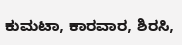ಕುಮಟಾ, ಕಾರವಾರ, ಶಿರಸಿ,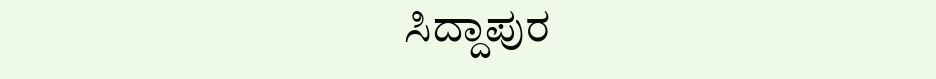ಸಿದ್ದಾಪುರ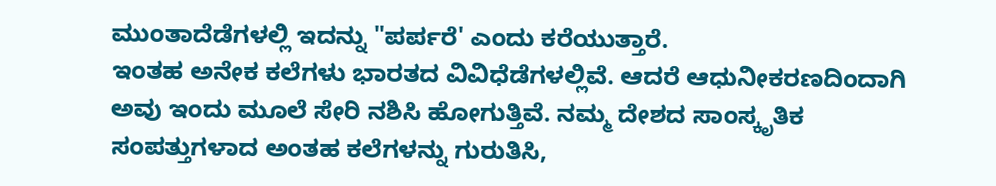ಮುಂತಾದೆಡೆಗಳಲ್ಲಿ ಇದನ್ನು "ಪರ್ಪರೆ' ಎಂದು ಕರೆಯುತ್ತಾರೆ.
ಇಂತಹ ಅನೇಕ ಕಲೆಗಳು ಭಾರತದ ವಿವಿಧೆಡೆಗಳಲ್ಲಿವೆ. ಆದರೆ ಆಧುನೀಕರಣದಿಂದಾಗಿ ಅವು ಇಂದು ಮೂಲೆ ಸೇರಿ ನಶಿಸಿ ಹೋಗುತ್ತಿವೆ. ನಮ್ಮ ದೇಶದ ಸಾಂಸ್ಕೃತಿಕ ಸಂಪತ್ತುಗಳಾದ ಅಂತಹ ಕಲೆಗಳನ್ನು ಗುರುತಿಸಿ,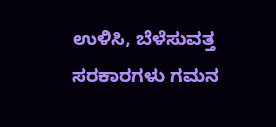ಉಳಿಸಿ, ಬೆಳೆಸುವತ್ತ ಸರಕಾರಗಳು ಗಮನ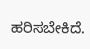ಹರಿಸಬೇಕಿದೆ.